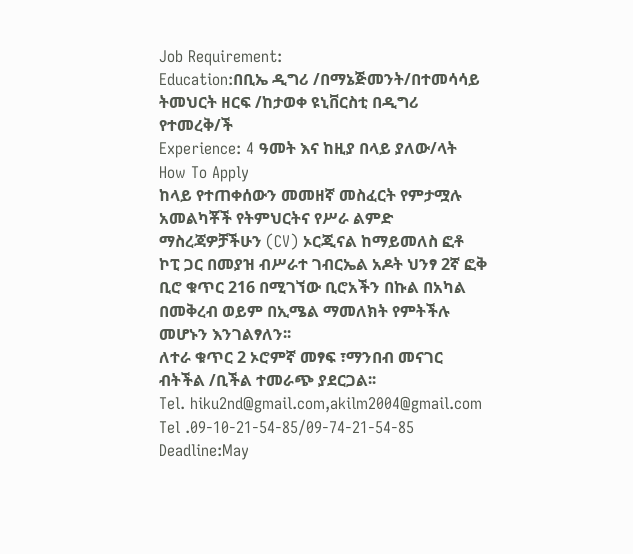Job Requirement:
Education:በቢኤ ዲግሪ /በማኔጅመንት/በተመሳሳይ ትመህርት ዘርፍ /ከታወቀ ዩኒቨርስቲ በዲግሪ የተመረቅ/ች
Experience: 4 ዓመት እና ከዚያ በላይ ያለው/ላት
How To Apply
ከላይ የተጠቀሰውን መመዘኛ መስፈርት የምታሟሉ አመልካቾች የትምህርትና የሥራ ልምድ ማስረጃዎቻችሁን (CV) ኦርጂናል ከማይመለስ ፎቶ ኮፒ ጋር በመያዝ ብሥራተ ገብርኤል አዶት ህንፃ 2ኛ ፎቅ ቢሮ ቁጥር 216 በሚገኘው ቢሮአችን በኩል በአካል በመቅረብ ወይም በኢሜል ማመለክት የምትችሉ መሆኑን እንገልፃለን፡፡
ለተራ ቁጥር 2 ኦሮምኛ መፃፍ ፣ማንበብ መናገር ብትችል /ቢችል ተመራጭ ያደርጋል፡፡
Tel. hiku2nd@gmail.com,akilm2004@gmail.com
Tel .09-10-21-54-85/09-74-21-54-85
Deadline:May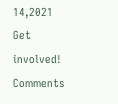14,2021
Get involved!
Comments